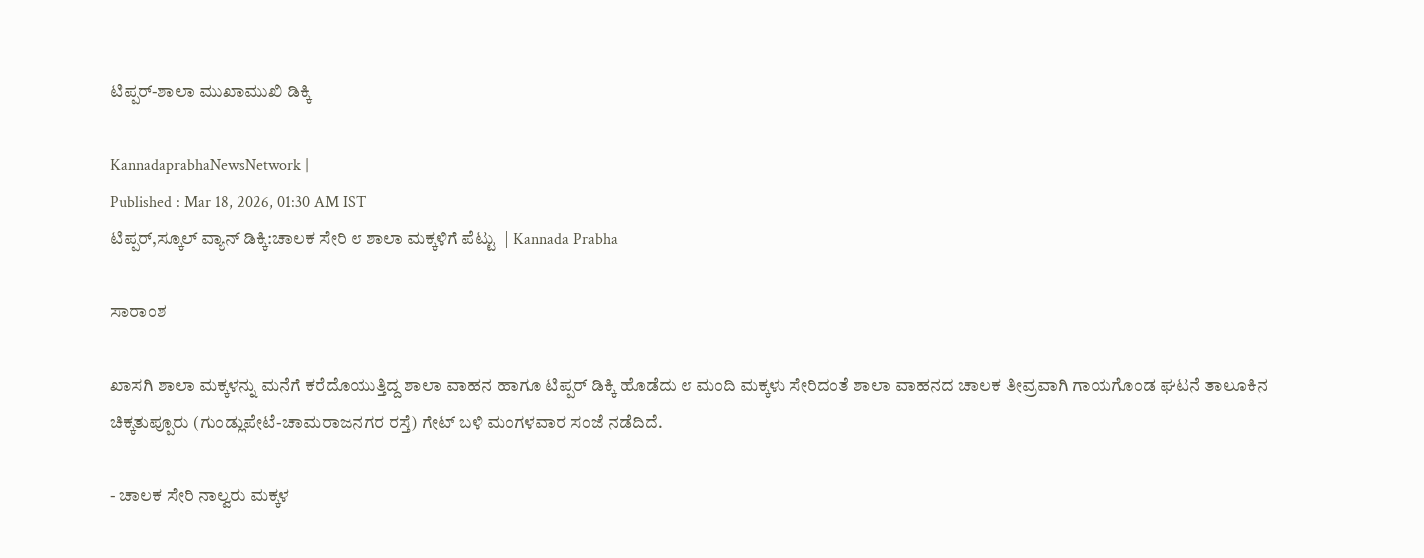ಟಿಪ್ಪರ್‌-ಶಾಲಾ ಮುಖಾಮುಖಿ ಡಿಕ್ಕಿ

KannadaprabhaNewsNetwork |
Published : Mar 18, 2026, 01:30 AM IST
ಟಿಪ್ಪರ್‌,ಸ್ಕೂಲ್‌ ವ್ಯಾನ್‌ ಡಿಕ್ಕಿ:ಚಾಲಕ ಸೇರಿ ೮ ಶಾಲಾ ಮಕ್ಕಳಿಗೆ ಪೆಟ್ಟು  | Kannada Prabha

ಸಾರಾಂಶ

ಖಾಸಗಿ ಶಾಲಾ ಮಕ್ಕಳನ್ನು ಮನೆಗೆ ಕರೆದೊಯುತ್ತಿದ್ದ ಶಾಲಾ ವಾಹನ ಹಾಗೂ ಟಿಪ್ಪರ್‌ ಡಿಕ್ಕಿ ಹೊಡೆದು ೮ ಮಂದಿ ಮಕ್ಕಳು ಸೇರಿದಂತೆ ಶಾಲಾ ವಾಹನದ ಚಾಲಕ ತೀವ್ರವಾಗಿ ಗಾಯಗೊಂಡ ಘಟನೆ ತಾಲೂಕಿನ ಚಿಕ್ಕತುಪ್ಪೂರು (ಗುಂಡ್ಲುಪೇಟೆ-ಚಾಮರಾಜನಗರ ರಸ್ತೆ) ಗೇಟ್‌ ಬಳಿ ಮಂಗಳವಾರ ಸಂಜೆ ನಡೆದಿದೆ.

- ಚಾಲಕ ಸೇರಿ ನಾಲ್ವರು ಮಕ್ಕಳ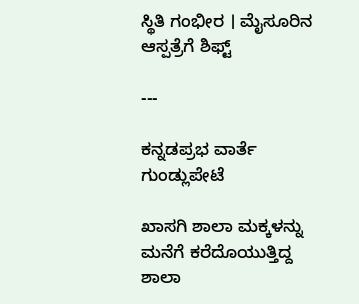ಸ್ಥಿತಿ ಗಂಭೀರ । ಮೈಸೂರಿನ ಆಸ್ಪತ್ರೆಗೆ ಶಿಫ್ಟ್‌

---

ಕನ್ನಡಪ್ರಭ ವಾರ್ತೆ ಗುಂಡ್ಲುಪೇಟೆ

ಖಾಸಗಿ ಶಾಲಾ ಮಕ್ಕಳನ್ನು ಮನೆಗೆ ಕರೆದೊಯುತ್ತಿದ್ದ ಶಾಲಾ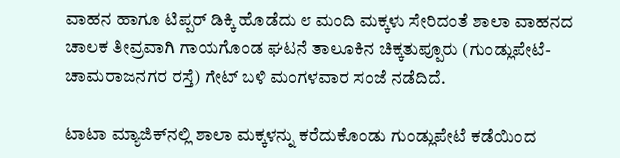ವಾಹನ ಹಾಗೂ ಟಿಪ್ಪರ್‌ ಡಿಕ್ಕಿ ಹೊಡೆದು ೮ ಮಂದಿ ಮಕ್ಕಳು ಸೇರಿದಂತೆ ಶಾಲಾ ವಾಹನದ ಚಾಲಕ ತೀವ್ರವಾಗಿ ಗಾಯಗೊಂಡ ಘಟನೆ ತಾಲೂಕಿನ ಚಿಕ್ಕತುಪ್ಪೂರು (ಗುಂಡ್ಲುಪೇಟೆ-ಚಾಮರಾಜನಗರ ರಸ್ತೆ) ಗೇಟ್‌ ಬಳಿ ಮಂಗಳವಾರ ಸಂಜೆ ನಡೆದಿದೆ.

ಟಾಟಾ ಮ್ಯಾಜಿಕ್‌ನಲ್ಲಿ ಶಾಲಾ ಮಕ್ಕಳನ್ನು ಕರೆದುಕೊಂಡು ಗುಂಡ್ಲುಪೇಟೆ ಕಡೆಯಿಂದ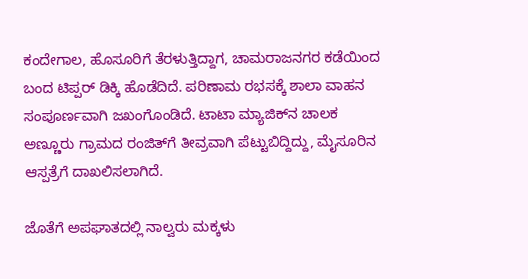ಕಂದೇಗಾಲ, ಹೊಸೂರಿಗೆ ತೆರಳುತ್ತಿದ್ದಾಗ, ಚಾಮರಾಜನಗರ ಕಡೆಯಿಂದ ಬಂದ ಟಿಪ್ಪರ್‌ ಡಿಕ್ಕಿ ಹೊಡೆದಿದೆ. ಪರಿಣಾಮ ರಭಸಕ್ಕೆ ಶಾಲಾ ವಾಹನ ಸಂಪೂರ್ಣವಾಗಿ ಜಖಂಗೊಂಡಿದೆ. ಟಾಟಾ ಮ್ಯಾಜಿಕ್‌ನ ಚಾಲಕ ಅಣ್ಣೂರು ಗ್ರಾಮದ ರಂಜಿತ್‌ಗೆ ತೀವ್ರವಾಗಿ ಪೆಟ್ಟುಬಿದ್ದಿದ್ದು, ಮೈಸೂರಿನ ಆಸ್ಪತ್ರೆಗೆ ದಾಖಲಿಸಲಾಗಿದೆ.

ಜೊತೆಗೆ ಅಪಘಾತದಲ್ಲಿ ನಾಲ್ವರು ಮಕ್ಕಳು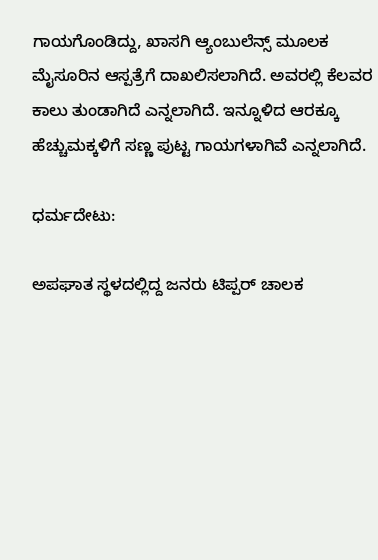ಗಾಯಗೊಂಡಿದ್ದು, ಖಾಸಗಿ ಆ್ಯಂಬುಲೆನ್ಸ್‌ ಮೂಲಕ ಮೈಸೂರಿನ ಆಸ್ಪತ್ರೆಗೆ ದಾಖಲಿಸಲಾಗಿದೆ. ಅವರಲ್ಲಿ ಕೆಲವರ ಕಾಲು ತುಂಡಾಗಿದೆ ಎನ್ನಲಾಗಿದೆ. ಇನ್ನೂಳಿದ ಆರಕ್ಕೂ ಹೆಚ್ಚುಮಕ್ಕಳಿಗೆ ಸಣ್ಣ ಪುಟ್ಟ ಗಾಯಗಳಾಗಿವೆ ಎನ್ನಲಾಗಿದೆ.

ಧರ್ಮದೇಟು:

ಅಪಘಾತ ಸ್ಥಳದಲ್ಲಿದ್ದ ಜನರು ಟಿಪ್ಪರ್‌ ಚಾಲಕ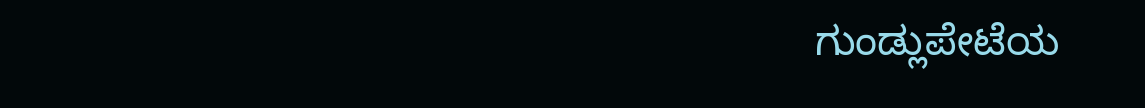ಗುಂಡ್ಲುಪೇಟೆಯ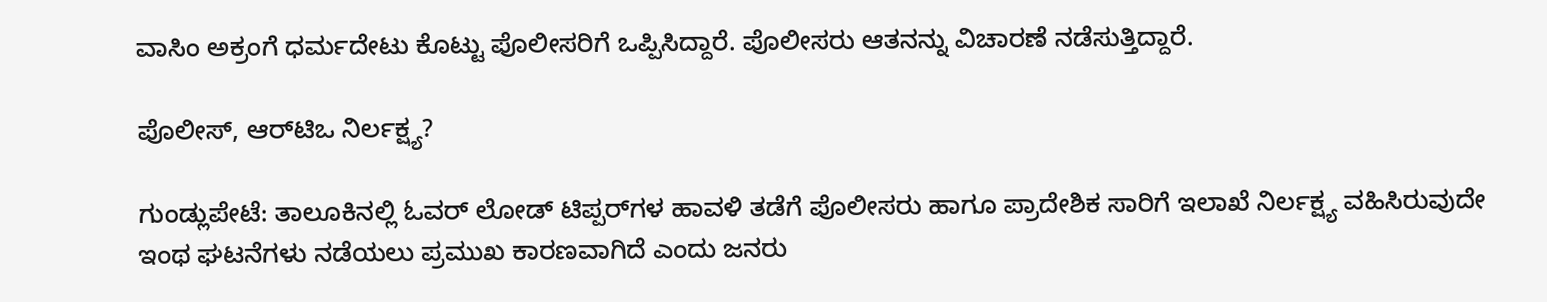ವಾಸಿಂ ಅಕ್ರಂಗೆ ಧರ್ಮದೇಟು ಕೊಟ್ಟು ಪೊಲೀಸರಿಗೆ ಒಪ್ಪಿಸಿದ್ದಾರೆ. ಪೊಲೀಸರು ಆತನನ್ನು ವಿಚಾರಣೆ ನಡೆಸುತ್ತಿದ್ದಾರೆ.

ಪೊಲೀಸ್‌, ಆರ್‌ಟಿಒ ನಿರ್ಲಕ್ಷ್ಯ?

ಗುಂಡ್ಲುಪೇಟೆ: ತಾಲೂಕಿನಲ್ಲಿ ಓವರ್‌ ಲೋಡ್‌ ಟಿಪ್ಪರ್‌ಗಳ ಹಾವಳಿ ತಡೆಗೆ ಪೊಲೀಸರು ಹಾಗೂ ಪ್ರಾದೇಶಿಕ ಸಾರಿಗೆ ಇಲಾಖೆ ನಿರ್ಲಕ್ಷ್ಯ ವಹಿಸಿರುವುದೇ ಇಂಥ ಘಟನೆಗಳು ನಡೆಯಲು ಪ್ರಮುಖ ಕಾರಣವಾಗಿದೆ ಎಂದು ಜನರು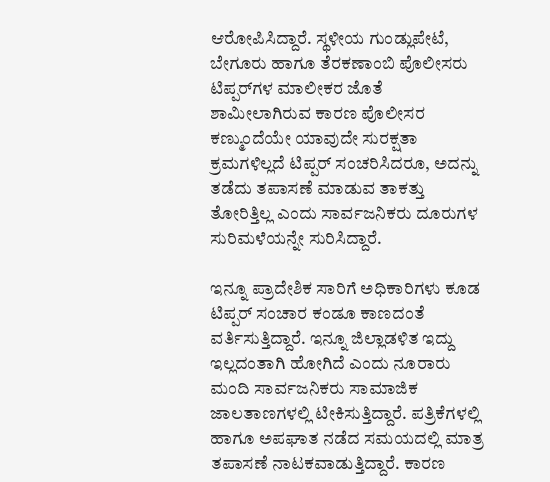ಆರೋಪಿಸಿದ್ದಾರೆ. ಸ್ಥಳೀಯ ಗುಂಡ್ಲುಪೇಟೆ, ಬೇಗೂರು ಹಾಗೂ ತೆರಕಣಾಂಬಿ ಪೊಲೀಸರು ಟಿಪ್ಪರ್‌ಗಳ ಮಾಲೀಕರ ಜೊತೆ ಶಾಮೀಲಾಗಿರುವ ಕಾರಣ ಪೊಲೀಸರ ಕಣ್ಮುಂದೆಯೇ ಯಾವುದೇ ಸುರಕ್ಷತಾ ಕ್ರಮಗಳಿಲ್ಲದೆ ಟಿಪ್ಪರ್‌ ಸಂಚರಿಸಿದರೂ, ಅದನ್ನು ತಡೆದು ತಪಾಸಣೆ ಮಾಡುವ ತಾಕತ್ತು ತೋರಿತ್ತಿಲ್ಲ ಎಂದು ಸಾರ್ವಜನಿಕರು ದೂರುಗಳ ಸುರಿಮಳೆಯನ್ನೇ ಸುರಿಸಿದ್ದಾರೆ.

ಇನ್ನೂ ಪ್ರಾದೇಶಿಕ ಸಾರಿಗೆ ಅಧಿಕಾರಿಗಳು ಕೂಡ ಟಿಪ್ಪರ್‌ ಸಂಚಾರ ಕಂಡೂ ಕಾಣದಂತೆ ವರ್ತಿಸುತ್ತಿದ್ದಾರೆ. ಇನ್ನೂ ಜಿಲ್ಲಾಡಳಿತ ಇದ್ದು ಇಲ್ಲದಂತಾಗಿ ಹೋಗಿದೆ ಎಂದು ನೂರಾರು ಮಂದಿ ಸಾರ್ವಜನಿಕರು ಸಾಮಾಜಿಕ ಜಾಲತಾಣಗಳಲ್ಲಿ ಟೀಕಿಸುತ್ತಿದ್ದಾರೆ. ಪತ್ರಿಕೆಗಳಲ್ಲಿ ಹಾಗೂ ಅಪಘಾತ ನಡೆದ ಸಮಯದಲ್ಲಿ ಮಾತ್ರ ತಪಾಸಣೆ ನಾಟಕವಾಡುತ್ತಿದ್ದಾರೆ. ಕಾರಣ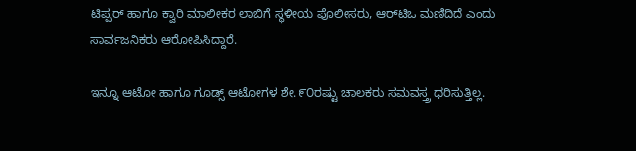ಟಿಪ್ಪರ್‌ ಹಾಗೂ ಕ್ವಾರಿ ಮಾಲೀಕರ ಲಾಬಿಗೆ ಸ್ಥಳೀಯ ಪೊಲೀಸರು, ಆರ್‌ಟಿಒ ಮಣಿದಿದೆ ಎಂದು ಸಾರ್ವಜನಿಕರು ಆರೋಪಿಸಿದ್ದಾರೆ.

ಇನ್ನೂ ಆಟೋ ಹಾಗೂ ಗೂಡ್ಸ್‌ ಆಟೋಗಳ ಶೇ.೯೦ರಷ್ಟು ಚಾಲಕರು ಸಮವಸ್ತ್ರ ಧರಿಸುತ್ತಿಲ್ಲ.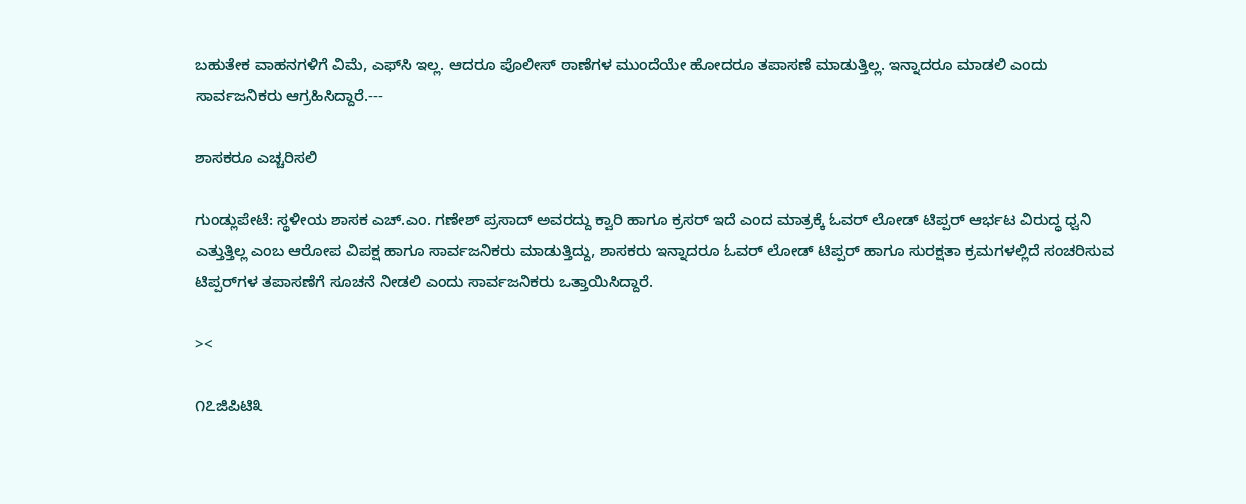ಬಹುತೇಕ ವಾಹನಗಳಿಗೆ ವಿಮೆ, ಎಫ್‌ಸಿ ಇಲ್ಲ. ಆದರೂ ಪೊಲೀಸ್‌ ಠಾಣೆಗಳ ಮುಂದೆಯೇ ಹೋದರೂ ತಪಾಸಣೆ ಮಾಡುತ್ತಿಲ್ಲ. ಇನ್ನಾದರೂ ಮಾಡಲಿ ಎಂದು ಸಾರ್ವಜನಿಕರು ಆಗ್ರಹಿಸಿದ್ದಾರೆ.---

ಶಾಸಕರೂ ಎಚ್ಚರಿಸಲಿ

ಗುಂಡ್ಲುಪೇಟೆ: ಸ್ಥಳೀಯ ಶಾಸಕ ಎಚ್.ಎಂ. ಗಣೇಶ್‌ ಪ್ರಸಾದ್‌ ಅವರದ್ದು ಕ್ವಾರಿ ಹಾಗೂ ಕ್ರಸರ್‌ ಇದೆ ಎಂದ ಮಾತ್ರಕ್ಕೆ ಓವರ್‌ ಲೋಡ್‌ ಟಿಪ್ಪರ್‌ ಆರ್ಭಟ ವಿರುದ್ಧ ಧ್ವನಿ ಎತ್ತುತ್ತಿಲ್ಲ ಎಂಬ ಆರೋಪ ವಿಪಕ್ಷ ಹಾಗೂ ಸಾರ್ವಜನಿಕರು ಮಾಡುತ್ತಿದ್ದು, ಶಾಸಕರು ಇನ್ನಾದರೂ ಓವರ್‌ ಲೋಡ್‌ ಟಿಪ್ಪರ್‌ ಹಾಗೂ ಸುರಕ್ಷತಾ ಕ್ರಮಗಳಲ್ಲಿದೆ ಸಂಚರಿಸುವ ಟಿಪ್ಪರ್‌ಗಳ ತಪಾಸಣೆಗೆ ಸೂಚನೆ ನೀಡಲಿ ಎಂದು ಸಾರ್ವಜನಿಕರು ಒತ್ತಾಯಿಸಿದ್ದಾರೆ.

><

೧೭ಜಿಪಿಟಿ೩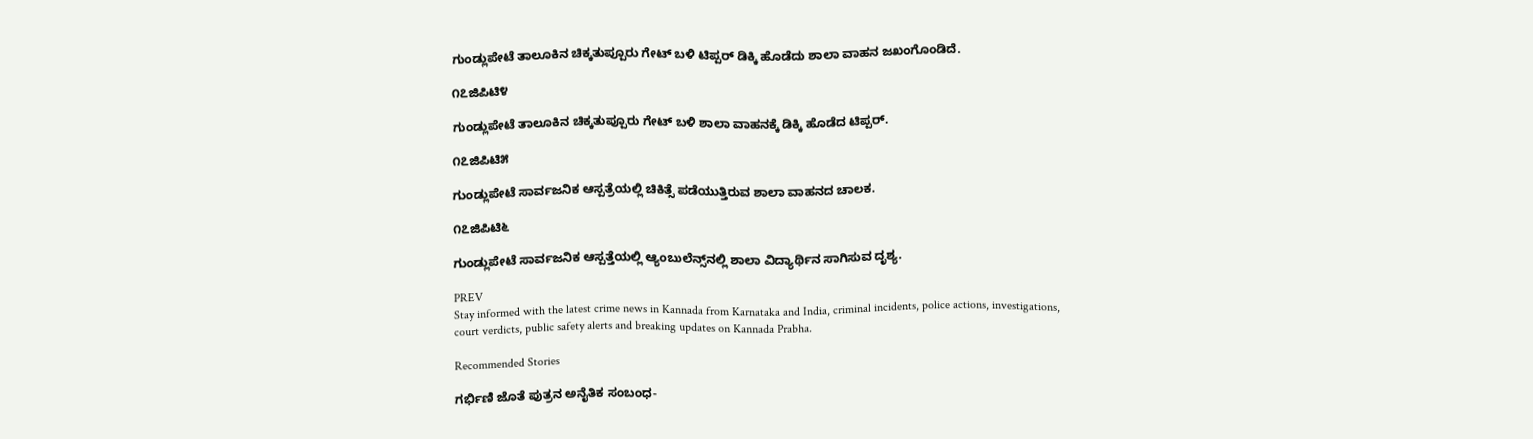ಗುಂಡ್ಲುಪೇಟೆ ತಾಲೂಕಿನ ಚಿಕ್ಕತುಪ್ಪೂರು ಗೇಟ್‌ ಬಳಿ ಟಿಪ್ಪರ್‌ ಡಿಕ್ಕಿ ಹೊಡೆದು ಶಾಲಾ ವಾಹನ ಜಖಂಗೊಂಡಿದೆ.

೧೭ಜಿಪಿಟಿ೪

ಗುಂಡ್ಲುಪೇಟೆ ತಾಲೂಕಿನ ಚಿಕ್ಕತುಪ್ಪೂರು ಗೇಟ್‌ ಬಳಿ ಶಾಲಾ ವಾಹನಕ್ಕೆ ಡಿಕ್ಕಿ ಹೊಡೆದ ಟಿಪ್ಪರ್‌.

೧೭ಜಿಪಿಟಿ೫

ಗುಂಡ್ಲುಪೇಟೆ ಸಾರ್ವಜನಿಕ ಆಸ್ಪತ್ರೆಯಲ್ಲಿ ಚಿಕಿತ್ಸೆ ಪಡೆಯುತ್ತಿರುವ ಶಾಲಾ ವಾಹನದ ಚಾಲಕ.

೧೭ಜಿಪಿಟಿ೬

ಗುಂಡ್ಲುಪೇಟೆ ಸಾರ್ವಜನಿಕ ಆಸ್ಪತ್ತೆಯಲ್ಲಿ ಆ್ಯಂಬುಲೆನ್ಸ್‌ನಲ್ಲಿ ಶಾಲಾ ವಿದ್ಯಾರ್ಥಿನ ಸಾಗಿಸುವ ದೃಶ್ಯ.

PREV
Stay informed with the latest crime news in Kannada from Karnataka and India, criminal incidents, police actions, investigations, court verdicts, public safety alerts and breaking updates on Kannada Prabha.

Recommended Stories

ಗರ್ಭಿಣಿ ಜೊತೆ ಪುತ್ರನ ಅನೈತಿಕ ಸಂಬಂಧ-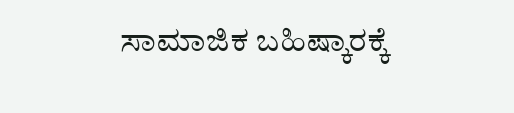ಸಾಮಾಜಿಕ ಬಹಿಷ್ಕಾರಕ್ಕೆ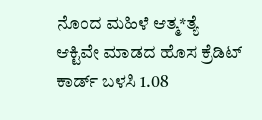ನೊಂದ ಮಹಿಳೆ ಆತ್ಮ*ತ್ಯೆ
ಆಕ್ಟಿವೇ ಮಾಡದ ಹೊಸ ಕ್ರೆಡಿಟ್ ಕಾರ್ಡ್‌ ಬಳಸಿ 1.08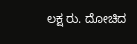ಲಕ್ಷ ರು. ದೋಚಿದ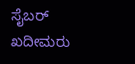ಸೈಬರ್ ಖದೀಮರು